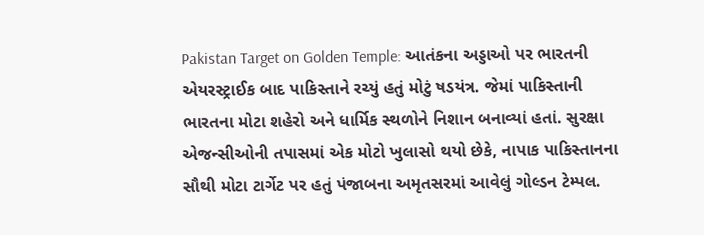Pakistan Target on Golden Temple: આતંકના અડ્ડાઓ પર ભારતની એયરસ્ટ્રાઈક બાદ પાકિસ્તાને રચ્યું હતું મોટું ષડયંત્ર. જેમાં પાકિસ્તાની ભારતના મોટા શહેરો અને ધાર્મિક સ્થળોને નિશાન બનાવ્યાં હતાં. સુરક્ષા એજન્સીઓની તપાસમાં એક મોટો ખુલાસો થયો છેકે, નાપાક પાકિસ્તાનના સૌથી મોટા ટાર્ગેટ પર હતું પંજાબના અમૃતસરમાં આવેલું ગોલ્ડન ટેમ્પલ.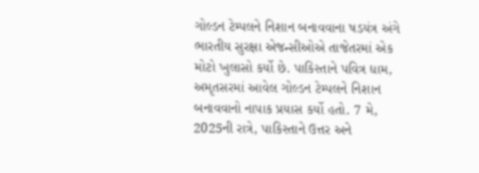ગોલ્ડન ટેમ્પલને નિશાન બનાવવાના ષડયંત્ર અંગે ભારતીય સુરક્ષા એજન્સીઓએ તાજેતરમાં એક મોટો ખુલાસો કર્યો છે. પાકિસ્તાને પવિત્ર ધામ, અમૃતસરમાં આવેલ ગોલ્ડન ટેમ્પલને નિશાન બનાવવાનો નાપાક પ્રયાસ કર્યો હતો. 7 મે, 2025ની રાત્રે, પાકિસ્તાને ઉત્તર અને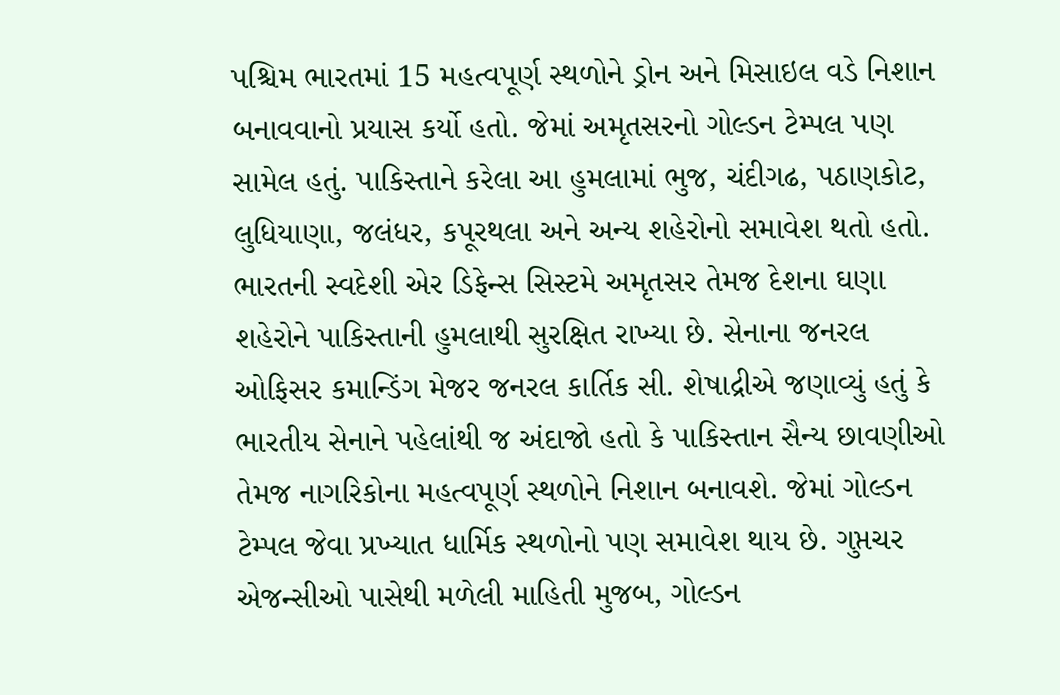પશ્ચિમ ભારતમાં 15 મહત્વપૂર્ણ સ્થળોને ડ્રોન અને મિસાઇલ વડે નિશાન બનાવવાનો પ્રયાસ કર્યો હતો. જેમાં અમૃતસરનો ગોલ્ડન ટેમ્પલ પણ સામેલ હતું. પાકિસ્તાને કરેલા આ હુમલામાં ભુજ, ચંદીગઢ, પઠાણકોટ, લુધિયાણા, જલંધર, કપૂરથલા અને અન્ય શહેરોનો સમાવેશ થતો હતો.
ભારતની સ્વદેશી એર ડિફેન્સ સિસ્ટમે અમૃતસર તેમજ દેશના ઘણા શહેરોને પાકિસ્તાની હુમલાથી સુરક્ષિત રાખ્યા છે. સેનાના જનરલ ઓફિસર કમાન્ડિંગ મેજર જનરલ કાર્તિક સી. શેષાદ્રીએ જણાવ્યું હતું કે ભારતીય સેનાને પહેલાંથી જ અંદાજો હતો કે પાકિસ્તાન સૈન્ય છાવણીઓ તેમજ નાગરિકોના મહત્વપૂર્ણ સ્થળોને નિશાન બનાવશે. જેમાં ગોલ્ડન ટેમ્પલ જેવા પ્રખ્યાત ધાર્મિક સ્થળોનો પણ સમાવેશ થાય છે. ગુપ્તચર એજન્સીઓ પાસેથી મળેલી માહિતી મુજબ, ગોલ્ડન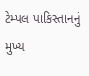ટેમ્પલ પાકિસ્તાનનું મુખ્ય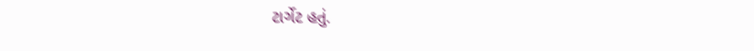ટાર્ગેટ હતું.